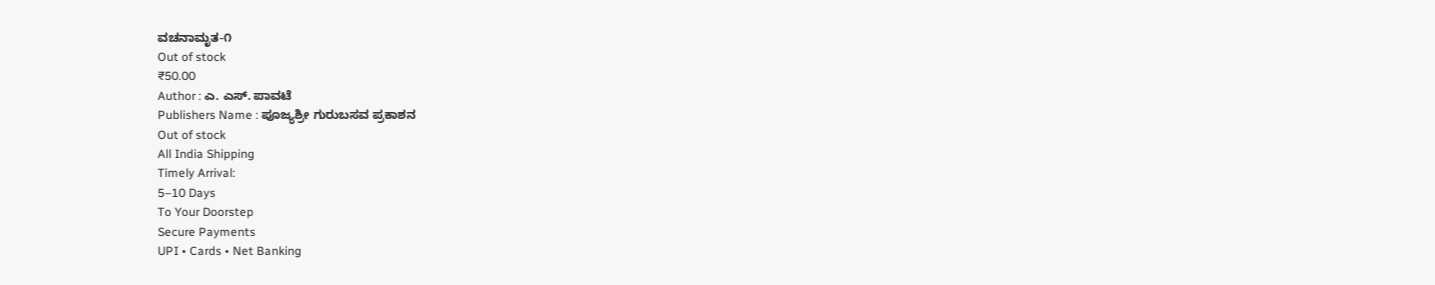ವಚನಾಮೃತ-೧
Out of stock
₹50.00
Author : ಎ. ಎಸ್. ಪಾವಟೆ
Publishers Name : ಪೂಜ್ಯಶ್ರೀ ಗುರುಬಸವ ಪ್ರಕಾಶನ
Out of stock
All India Shipping
Timely Arrival:
5–10 Days
To Your Doorstep
Secure Payments
UPI • Cards • Net Banking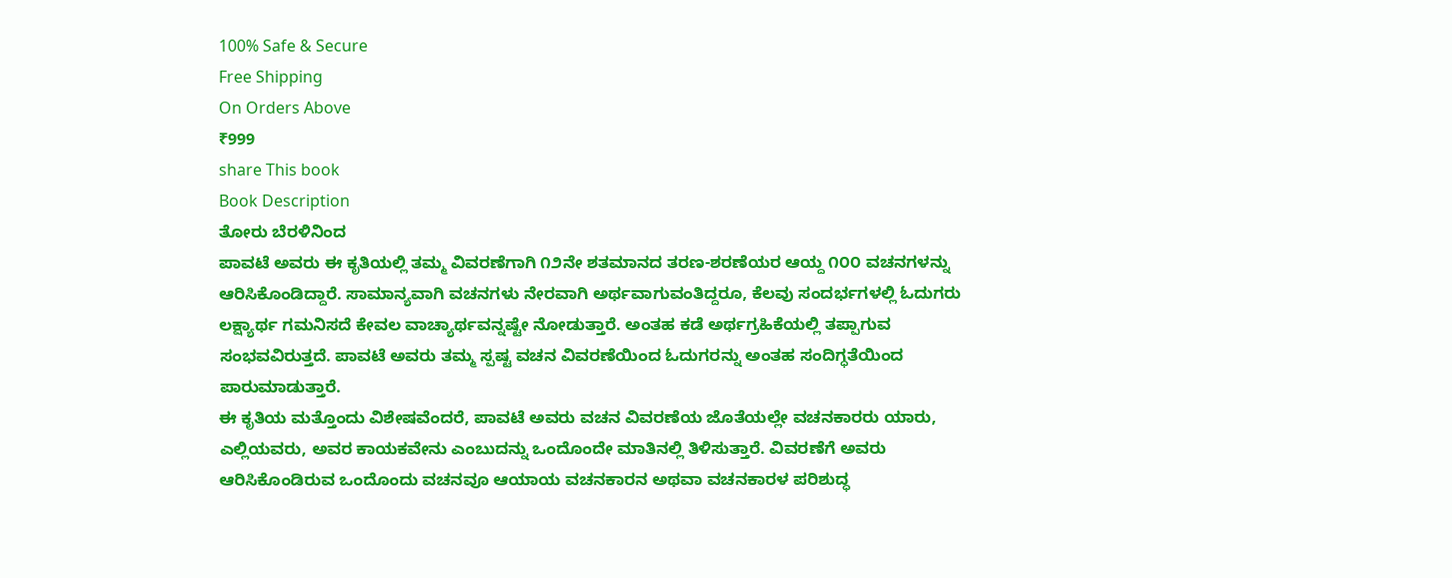100% Safe & Secure
Free Shipping
On Orders Above
₹999
share This book
Book Description
ತೋರು ಬೆರಳಿನಿಂದ
ಪಾವಟೆ ಅವರು ಈ ಕೃತಿಯಲ್ಲಿ ತಮ್ಮ ವಿವರಣೆಗಾಗಿ ೧೨ನೇ ಶತಮಾನದ ತರಣ-ಶರಣೆಯರ ಆಯ್ದ ೧೦೦ ವಚನಗಳನ್ನು ಆರಿಸಿಕೊಂಡಿದ್ದಾರೆ. ಸಾಮಾನ್ಯವಾಗಿ ವಚನಗಳು ನೇರವಾಗಿ ಅರ್ಥವಾಗುವಂತಿದ್ದರೂ, ಕೆಲವು ಸಂದರ್ಭಗಳಲ್ಲಿ ಓದುಗರು ಲಕ್ಷ್ಯಾರ್ಥ ಗಮನಿಸದೆ ಕೇವಲ ವಾಚ್ಯಾರ್ಥವನ್ನಷ್ಟೇ ನೋಡುತ್ತಾರೆ. ಅಂತಹ ಕಡೆ ಅರ್ಥಗ್ರಹಿಕೆಯಲ್ಲಿ ತಪ್ಪಾಗುವ ಸಂಭವವಿರುತ್ತದೆ. ಪಾವಟೆ ಅವರು ತಮ್ಮ ಸ್ಪಷ್ಟ ವಚನ ವಿವರಣೆಯಿಂದ ಓದುಗರನ್ನು ಅಂತಹ ಸಂದಿಗ್ಧತೆಯಿಂದ ಪಾರುಮಾಡುತ್ತಾರೆ.
ಈ ಕೃತಿಯ ಮತ್ತೊಂದು ವಿಶೇಷವೆಂದರೆ, ಪಾವಟೆ ಅವರು ವಚನ ವಿವರಣೆಯ ಜೊತೆಯಲ್ಲೇ ವಚನಕಾರರು ಯಾರು, ಎಲ್ಲಿಯವರು, ಅವರ ಕಾಯಕವೇನು ಎಂಬುದನ್ನು ಒಂದೊಂದೇ ಮಾತಿನಲ್ಲಿ ತಿಳಿಸುತ್ತಾರೆ. ವಿವರಣೆಗೆ ಅವರು ಆರಿಸಿಕೊಂಡಿರುವ ಒಂದೊಂದು ವಚನವೂ ಆಯಾಯ ವಚನಕಾರನ ಅಥವಾ ವಚನಕಾರಳ ಪರಿಶುದ್ಧ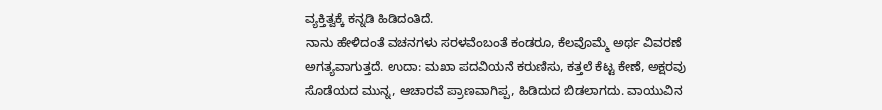ವ್ಯಕ್ತಿತ್ವಕ್ಕೆ ಕನ್ನಡಿ ಹಿಡಿದಂತಿದೆ.
ನಾನು ಹೇಳಿದಂತೆ ವಚನಗಳು ಸರಳವೆಂಬಂತೆ ಕಂಡರೂ, ಕೆಲವೊಮ್ಮೆ ಅರ್ಥ ವಿವರಣೆ ಅಗತ್ಯವಾಗುತ್ತದೆ. ಉದಾ: ಮಖಾ ಪದವಿಯನೆ ಕರುಣಿಸು, ಕತ್ತಲೆ ಕೆಟ್ಟ ಕೇಣೆ, ಅಕ್ಷರವು ಸೊಡೆಯದ ಮುನ್ನ, ಆಚಾರವೆ ಪ್ರಾಣವಾಗಿಪ್ಪ, ಹಿಡಿದುದ ಬಿಡಲಾಗದು. ವಾಯುವಿನ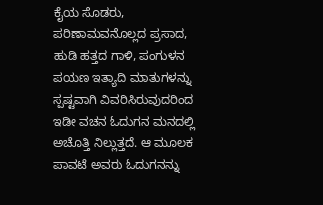ಕೈಯ ಸೊಡರು, ಪರಿಣಾಮವನೊಲ್ಲದ ಪ್ರಸಾದ, ಹುಡಿ ಹತ್ತದ ಗಾಳಿ, ಪಂಗುಳನ ಪಯಣ ಇತ್ಯಾದಿ ಮಾತುಗಳನ್ನು ಸ್ಪಷ್ಟವಾಗಿ ವಿವರಿಸಿರುವುದರಿಂದ ಇಡೀ ವಚನ ಓದುಗನ ಮನದಲ್ಲಿ ಅಚೊತ್ತಿ ನಿಲ್ಲುತ್ತದೆ. ಆ ಮೂಲಕ ಪಾವಟೆ ಅವರು ಓದುಗನನ್ನು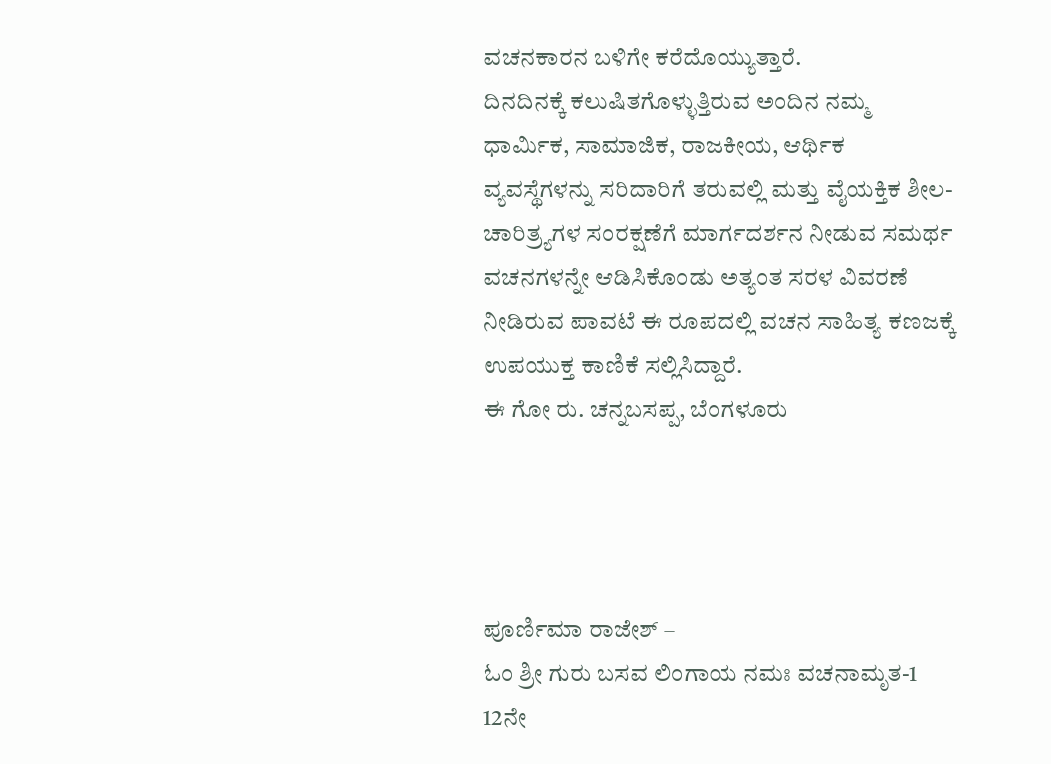ವಚನಕಾರನ ಬಳಿಗೇ ಕರೆದೊಯ್ಯುತ್ತಾರೆ.
ದಿನದಿನಕ್ಕೆ ಕಲುಷಿತಗೊಳ್ಳುತ್ತಿರುವ ಅಂದಿನ ನಮ್ಮ ಧಾರ್ಮಿಕ, ಸಾಮಾಜಿಕ, ರಾಜಕೀಯ, ಆರ್ಥಿಕ ವ್ಯವಸ್ಥೆಗಳನ್ನು ಸರಿದಾರಿಗೆ ತರುವಲ್ಲಿ ಮತ್ತು ವೈಯಕ್ತಿಕ ಶೀಲ- ಚಾರಿತ್ರ್ಯಗಳ ಸಂರಕ್ಷಣೆಗೆ ಮಾರ್ಗದರ್ಶನ ನೀಡುವ ಸಮರ್ಥ ವಚನಗಳನ್ನೇ ಆಡಿಸಿಕೊಂಡು ಅತ್ಯಂತ ಸರಳ ವಿವರಣೆ ನೀಡಿರುವ ಪಾವಟೆ ಈ ರೂಪದಲ್ಲಿ ವಚನ ಸಾಹಿತ್ಯ ಕಣಜಕ್ಕೆ ಉಪಯುಕ್ತ ಕಾಣಿಕೆ ಸಲ್ಲಿಸಿದ್ದಾರೆ.
ಈ ಗೋ ರು. ಚನ್ನಬಸಪ್ಪ, ಬೆಂಗಳೂರು




ಪೂರ್ಣಿಮಾ ರಾಜೇಶ್ –
ಓಂ ಶ್ರೀ ಗುರು ಬಸವ ಲಿಂಗಾಯ ನಮಃ ವಚನಾಮೃತ-1 12ನೇ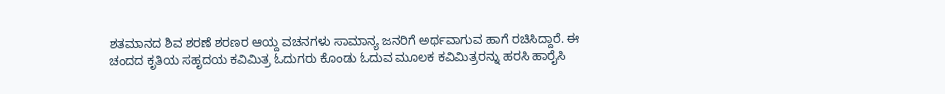ಶತಮಾನದ ಶಿವ ಶರಣೆ ಶರಣರ ಆಯ್ದ ವಚನಗಳು ಸಾಮಾನ್ಯ ಜನರಿಗೆ ಅರ್ಥವಾಗುವ ಹಾಗೆ ರಚಿಸಿದ್ದಾರೆ. ಈ ಚಂದದ ಕೃತಿಯ ಸಹೃದಯ ಕವಿಮಿತ್ರ ಓದುಗರು ಕೊಂಡು ಓದುವ ಮೂಲಕ ಕವಿಮಿತ್ರರನ್ನು ಹರಸಿ ಹಾರೈಸಿ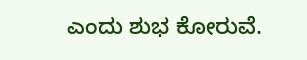ಎಂದು ಶುಭ ಕೋರುವೆ.